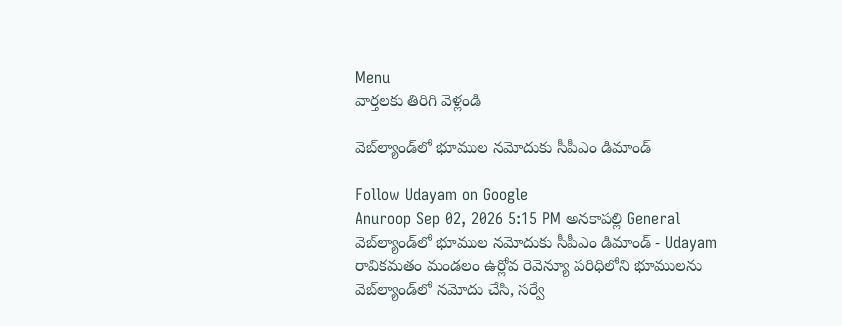Menu
వార్తలకు తిరిగి వెళ్లండి

వెబ్‌ల్యాండ్‌లో భూముల నమోదుకు సీపీఎం డిమాండ్

Follow Udayam on Google
Anuroop Sep 02, 2026 5:15 PM అనకాపల్లి General
వెబ్‌ల్యాండ్‌లో భూముల నమోదుకు సీపీఎం డిమాండ్ - Udayam
రావికమతం మండలం ఉర్లోవ రెవెన్యూ పరిధిలోని భూములను వెబ్‌ల్యాండ్‌లో నమోదు చేసి, సర్వే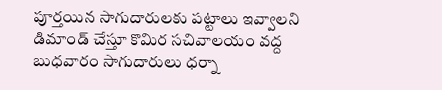పూర్తయిన సాగుదారులకు పట్టాలు ఇవ్వాలని డిమాండ్ చేస్తూ కొమిర సచివాలయం వద్ద బుధవారం సాగుదారులు ధర్నా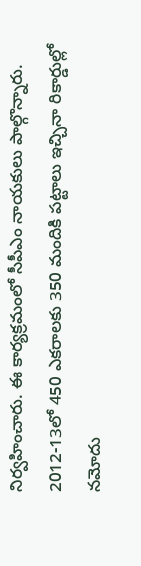నిర్వహించారు. ఈ కార్యక్రమంలో సీపీఎం నాయకులు పాల్గొన్నారు. 2012-13లో 450 ఎకరాలకు 350 మందికి పట్టాలు ఇచ్చినా రికార్డుల్లో నమోదు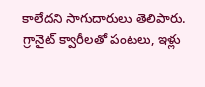కాలేదని సాగుదారులు తెలిపారు. గ్రానైట్ క్వారీలతో పంటలు, ఇళ్లు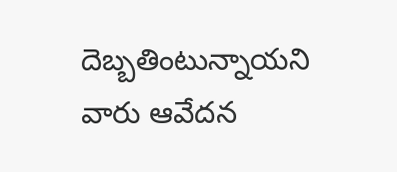దెబ్బతింటున్నాయని వారు ఆవేదన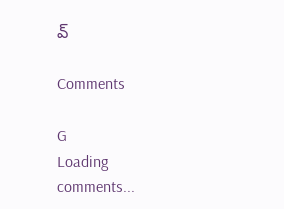వ్

Comments

G
Loading comments...